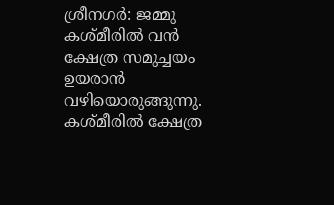ശ്രീനഗർ: ജമ്മു കശ്മീരിൽ വൻ ക്ഷേത്ര സമുച്ചയം ഉയരാൻ വഴിയൊരുങ്ങുന്നു. കശ്മീരിൽ ക്ഷേത്ര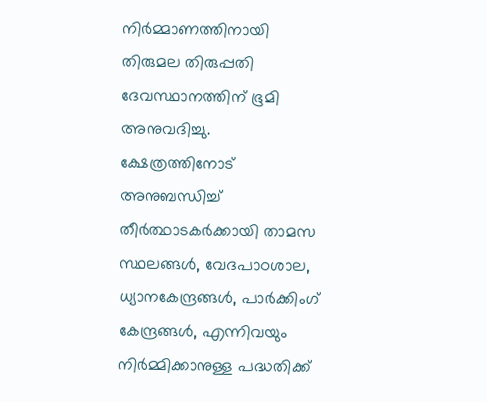നിർമ്മാണത്തിനായി തിരുമല തിരുപ്പതി ദേവസ്ഥാനത്തിന് ഭൂമി അനുവദിച്ചു. ക്ഷേത്രത്തിനോട് അനുബന്ധിച്ച് തീർത്ഥാടകർക്കായി താമസ സ്ഥലങ്ങൾ, വേദപാഠശാല, ധ്യാനകേന്ദ്രങ്ങൾ, പാർക്കിംഗ് കേന്ദ്രങ്ങൾ, എന്നിവയും നിർമ്മിക്കാനുള്ള പദ്ധതിക്ക്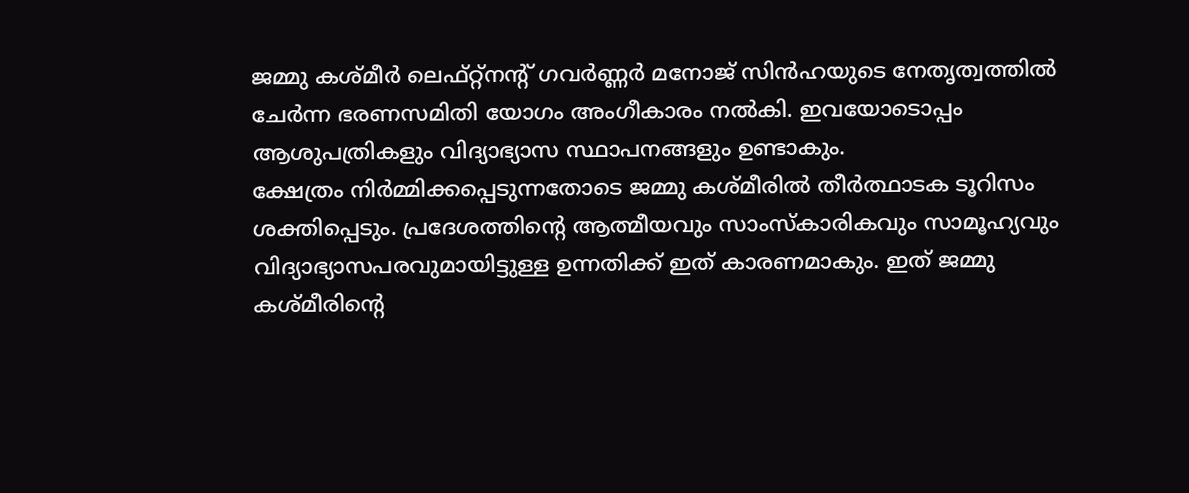ജമ്മു കശ്മീർ ലെഫ്റ്റ്നന്റ് ഗവർണ്ണർ മനോജ് സിൻഹയുടെ നേതൃത്വത്തിൽ ചേർന്ന ഭരണസമിതി യോഗം അംഗീകാരം നൽകി. ഇവയോടൊപ്പം ആശുപത്രികളും വിദ്യാഭ്യാസ സ്ഥാപനങ്ങളും ഉണ്ടാകും.
ക്ഷേത്രം നിർമ്മിക്കപ്പെടുന്നതോടെ ജമ്മു കശ്മീരിൽ തീർത്ഥാടക ടൂറിസം ശക്തിപ്പെടും. പ്രദേശത്തിന്റെ ആത്മീയവും സാംസ്കാരികവും സാമൂഹ്യവും വിദ്യാഭ്യാസപരവുമായിട്ടുള്ള ഉന്നതിക്ക് ഇത് കാരണമാകും. ഇത് ജമ്മു കശ്മീരിന്റെ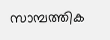സാമ്പത്തിക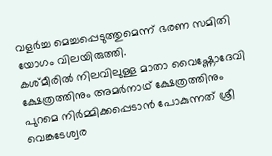വളർച്ച മെച്ചപ്പെടുത്തുമെന്ന് ഭരണ സമിതി യോഗം വിലയിരുത്തി.
കശ്മീരിൽ നിലവിലുള്ള മാതാ വൈഷ്ണോദേവി ക്ഷേത്രത്തിനും അമർനാഥ് ക്ഷേത്രത്തിനും പുറമെ നിർമ്മിക്കപ്പെടാൻ പോകുന്നത് ശ്രീ വെങ്കടേശ്വര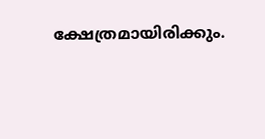ക്ഷേത്രമായിരിക്കും.